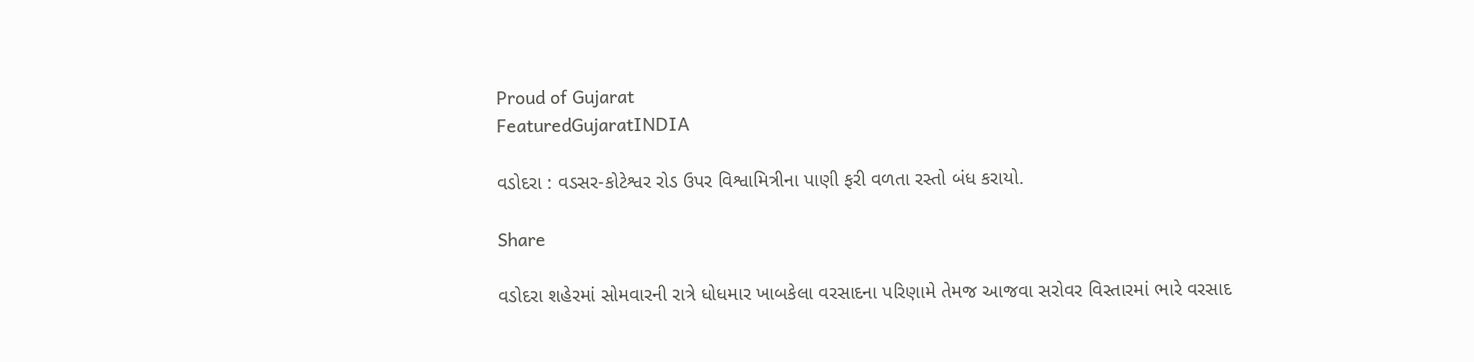Proud of Gujarat
FeaturedGujaratINDIA

વડોદરા : વડસર-કોટેશ્વર રોડ ઉપર વિશ્વામિત્રીના પાણી ફરી વળતા રસ્તો બંધ કરાયો.

Share

વડોદરા શહેરમાં સોમવારની રાત્રે ધોધમાર ખાબકેલા વરસાદના પરિણામે તેમજ આજવા સરોવર વિસ્તારમાં ભારે વરસાદ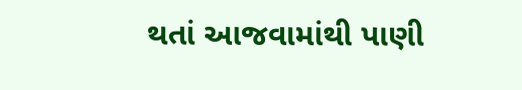થતાં આજવામાંથી પાણી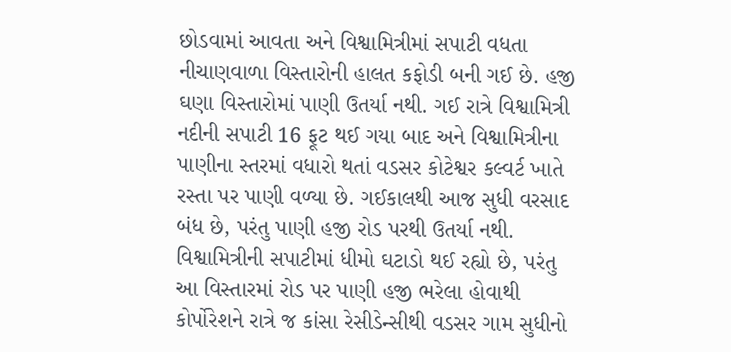છોડવામાં આવતા અને વિશ્વામિત્રીમાં સપાટી વધતા નીચાણવાળા વિસ્તારોની હાલત કફોડી બની ગઈ છે. હજી ઘણા વિસ્તારોમાં પાણી ઉતર્યા નથી. ગઈ રાત્રે વિશ્વામિત્રી નદીની સપાટી 16 ફૂટ થઈ ગયા બાદ અને વિશ્વામિત્રીના પાણીના સ્તરમાં વધારો થતાં વડસર કોટેશ્વર કલ્વર્ટ ખાતે રસ્તા પર પાણી વળ્યા છે. ગઈકાલથી આજ સુધી વરસાદ બંધ છે, પરંતુ પાણી હજી રોડ પરથી ઉતર્યા નથી. વિશ્વામિત્રીની સપાટીમાં ધીમો ઘટાડો થઈ રહ્યો છે, પરંતુ આ વિસ્તારમાં રોડ પર પાણી હજી ભરેલા હોવાથી કોર્પોરેશને રાત્રે જ કાંસા રેસીડેન્સીથી વડસર ગામ સુધીનો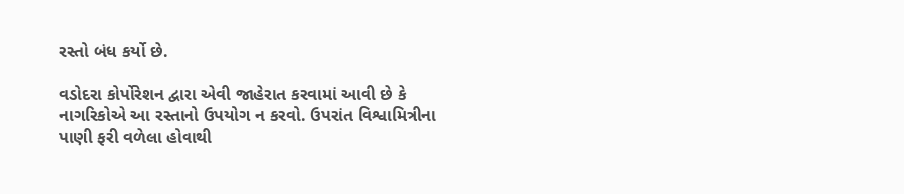રસ્તો બંધ કર્યો છે.

વડોદરા કોર્પોરેશન દ્વારા એવી જાહેરાત કરવામાં આવી છે કે નાગરિકોએ આ રસ્તાનો ઉપયોગ ન કરવો. ઉપરાંત વિશ્વામિત્રીના પાણી ફરી વળેલા હોવાથી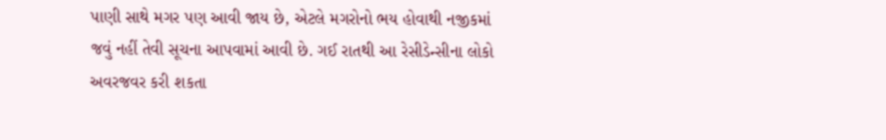પાણી સાથે મગર પણ આવી જાય છે, એટલે મગરોનો ભય હોવાથી નજીકમાં જવું નહીં તેવી સૂચના આપવામાં આવી છે. ગઈ રાતથી આ રેસીડેન્સીના લોકો અવરજવર કરી શકતા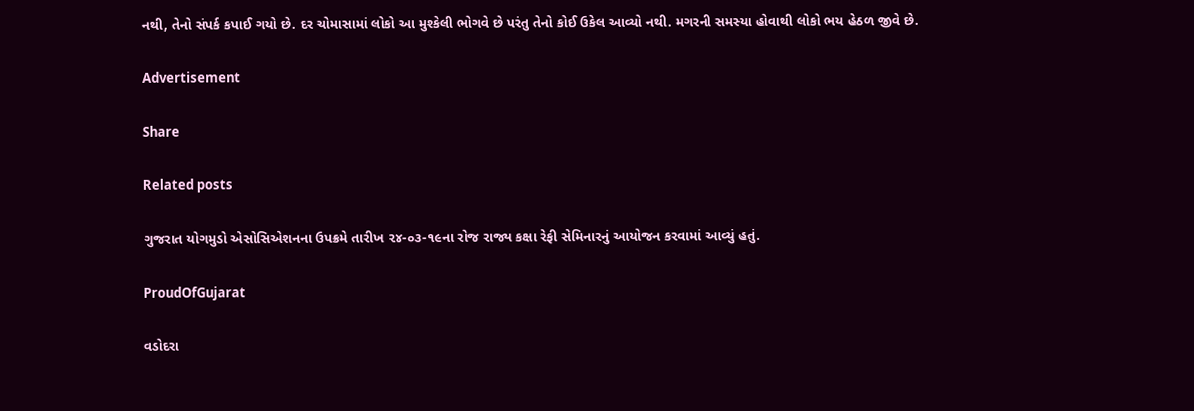નથી, તેનો સંપર્ક કપાઈ ગયો છે. દર ચોમાસામાં લોકો આ મુશ્કેલી ભોગવે છે પરંતુ તેનો કોઈ ઉકેલ આવ્યો નથી. મગરની સમસ્યા હોવાથી લોકો ભય હેઠળ જીવે છે.

Advertisement

Share

Related posts

ગુજરાત યોગમુડો એસોસિએશનના ઉપક્રમે તારીખ ૨૪-૦૩-૧૯ના રોજ રાજ્ય કક્ષા રેફી સેમિનારનું આયોજન કરવામાં આવ્યું હતું.

ProudOfGujarat

વડોદરા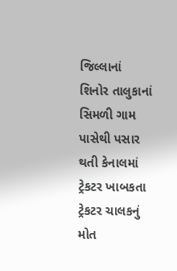જિલ્લાનાં શિનોર તાલુકાનાં સિમળી ગામ પાસેથી પસાર થતી કેનાલમાં ટ્રેકટર ખાબકતા ટ્રેકટર ચાલકનું મોત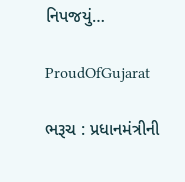નિપજયું…

ProudOfGujarat

ભરૂચ : પ્રધાનમંત્રીની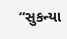“સુકન્યા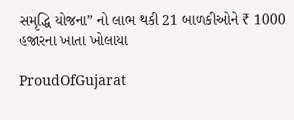સમૃદ્ધિ યોજના” નો લાભ થકી 21 બાળકીઓને ₹ 1000 હજારના ખાતા ખોલાયા

ProudOfGujarat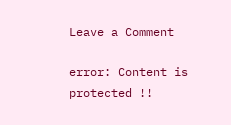Leave a Comment

error: Content is protected !!